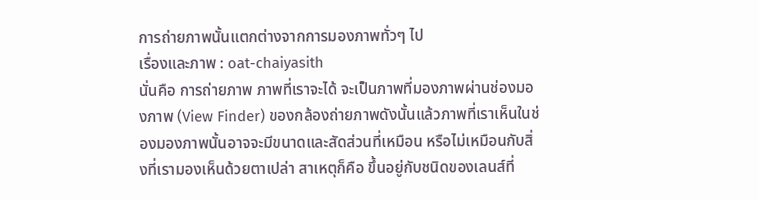การถ่ายภาพนั้นแตกต่างจากการมองภาพทั่วๆ ไป
เรื่องและภาพ : oat-chaiyasith
นั่นคือ การถ่ายภาพ ภาพที่เราจะได้ จะเป็นภาพที่มองภาพผ่านช่องมองภาพ (View Finder) ของกล้องถ่ายภาพดังนั้นแล้วภาพที่เราเห็นในช่องมองภาพนั้นอาจจะมีขนาดและสัดส่วนที่เหมือน หรือไม่เหมือนกับสิ่งที่เรามองเห็นด้วยตาเปล่า สาเหตุก็คือ ขึ้นอยู่กับชนิดของเลนส์ที่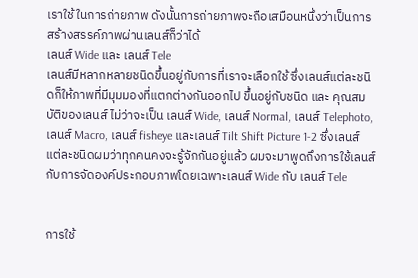เราใช้ ในการถ่ายภาพ ดังนั้นการถ่ายภาพจะถือเสมือนหนึ่งว่าเป็นการสร้างสรรค์ภาพผ่านเลนส์ก็ว่าได้
เลนส์ Wide และ เลนส์ Tele
เลนส์มีหลากหลายชนิดขึ้นอยู่กับการที่เราจะเลือกใช้ ซึ่งเลนส์แต่ละชนิดก็ให้ภาพที่มีมุมมองที่แตกต่างกันออกไป ขึ้นอยู่กับชนิด และ คุณสมบัติของเลนส์ ไม่ว่าจะเป็น เลนส์ Wide, เลนส์ Normal, เลนส์ Telephoto, เลนส์ Macro, เลนส์ fisheye และเลนส์ Tilt Shift Picture 1-2 ซึ่งเลนส์แต่ละชนิดผมว่าทุกคนคงจะรู้จักกันอยู่แล้ว ผมจะมาพูดถึงการใช้เลนส์กับการจัดองค์ประกอบภาพโดยเฉพาะเลนส์ Wide กับ เลนส์ Tele


การใช้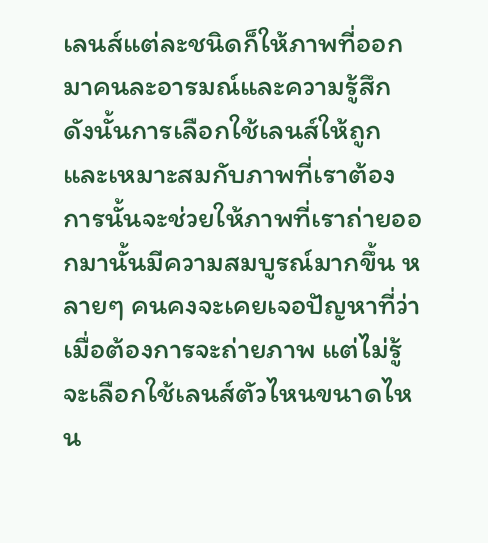เลนส์แต่ละชนิดก็ให้ภาพที่ออกมาคนละอารมณ์และความรู้สึก ดังนั้นการเลือกใช้เลนส์ให้ถูกและเหมาะสมกับภาพที่เราต้องการนั้นจะช่วยให้ภาพที่เราถ่ายออกมานั้นมีความสมบูรณ์มากขึ้น หลายๆ คนคงจะเคยเจอปัญหาที่ว่า เมื่อต้องการจะถ่ายภาพ แต่ไม่รู้จะเลือกใช้เลนส์ตัวไหนขนาดไหน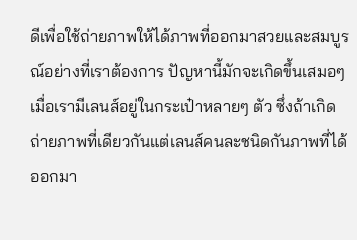ดีเพื่อใช้ถ่ายภาพให้ได้ภาพที่ออกมาสวยและสมบูรณ์อย่างที่เราต้องการ ปัญหานี้มักจะเกิดขึ้นเสมอๆเมื่อเรามีเลนส์อยู่ในกระเป๋าหลายๆ ตัว ซึ่งถ้าเกิดถ่ายภาพที่เดียวกันแต่เลนส์คนละชนิดกันภาพที่ได้ออกมา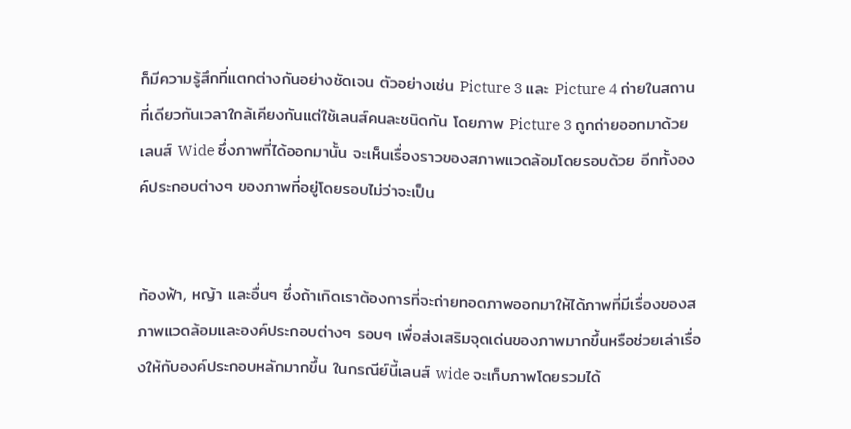ก็มีความรู้สึกที่แตกต่างกันอย่างชัดเจน ตัวอย่างเช่น Picture 3 และ Picture 4 ถ่ายในสถานที่เดียวกันเวลาใกล้เคียงกันแต่ใช้เลนส์คนละชนิดกัน โดยภาพ Picture 3 ถูกถ่ายออกมาด้วยเลนส์ Wide ซึ่งภาพที่ได้ออกมานั้น จะเห็นเรื่องราวของสภาพแวดล้อมโดยรอบด้วย อีกทั้งองค์ประกอบต่างๆ ของภาพที่อยู่โดยรอบไม่ว่าจะเป็น


ท้องฟ้า, หญ้า และอื่นๆ ซึ่งถ้าเกิดเราต้องการที่จะถ่ายทอดภาพออกมาให้ได้ภาพที่มีเรื่องของสภาพแวดล้อมและองค์ประกอบต่างๆ รอบๆ เพื่อส่งเสริมจุดเด่นของภาพมากขึ้นหรือช่วยเล่าเรื่องให้กับองค์ประกอบหลักมากขึ้น ในกรณีย์นี้เลนส์ wide จะเก็บภาพโดยรวมได้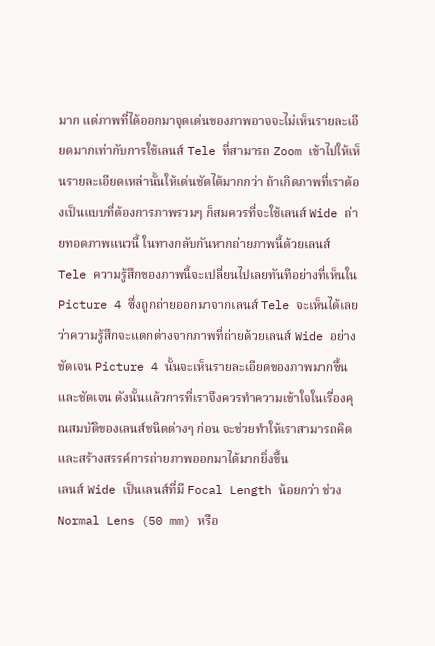มาก แต่ภาพที่ได้ออกมาจุดเด่นของภาพอาจจะไม่เห็นรายละเอียดมากเท่ากับการใช้เลนส์ Tele ที่สามารถ Zoom เข้าไปให้เห็นรายละเอียดเหล่านั้นให้เด่นชัดได้มากกว่า ถ้าเกิดภาพที่เราต้องเป็นแบบที่ต้องการภาพรวมๆ ก็สมควรที่จะใช้เลนส์ Wide ถ่ายทอดภาพแนวนี้ ในทางกลับกันหากถ่ายภาพนี้ด้วยเลนส์ Tele ความรู้สึกของภาพนี้จะเปลี่ยนไปเลยทันทีอย่างที่เห็นใน Picture 4 ซึ่งถูกถ่ายออกมาจากเลนส์ Tele จะเห็นได้เลยว่าความรู้สึกจะแตกต่างจากภาพที่ถ่ายด้วยเลนส์ Wide อย่างชัดเจน Picture 4 นั้นจะเห็นรายละเอียดของภาพมากขึ้นและชัดเจน ดังนั้นแล้วการที่เราจึงควรทำความเข้าใจในเรื่องคุณสมบัติของเลนส์ชนิดต่างๆ ก่อน จะช่วยทำให้เราสามารถคิดและสร้างสรรค์การถ่ายภาพออกมาได้มากยิ่งขึ้น
เลนส์ Wide เป็นเลนส์ที่มี Focal Length น้อยกว่า ช่วง Normal Lens (50 mm) หรือ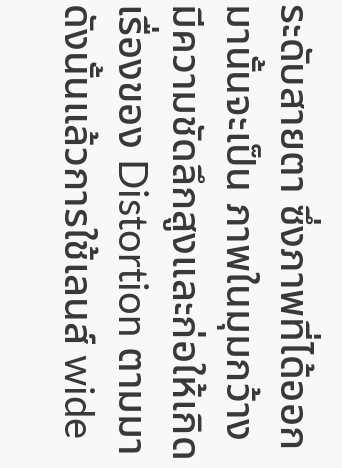ระดับสายตา ซึ่งภาพที่ได้ออกมานั้นจะเป็น ภาพในมุมกว้าง มีความชัดลึกสูงและก่อให้เกิด เรื่องของ Distortion ตามมา ดังนั้นแล้วการใช้เลนส์ wide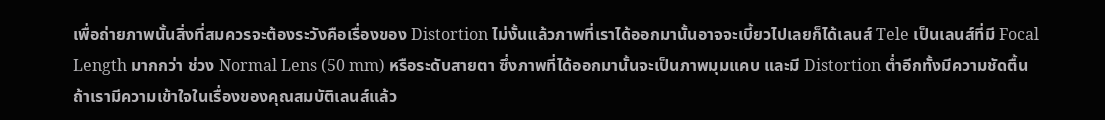เพื่อถ่ายภาพนั้นสิ่งที่สมควรจะต้องระวังคือเรื่องของ Distortion ไม่งั้นแล้วภาพที่เราได้ออกมานั้นอาจจะเบี้ยวไปเลยก็ได้เลนส์ Tele เป็นเลนส์ที่มี Focal Length มากกว่า ช่วง Normal Lens (50 mm) หรือระดับสายตา ซึ่งภาพที่ได้ออกมานั้นจะเป็นภาพมุมแคบ และมี Distortion ต่ำอีกทั้งมีความชัดตื้น
ถ้าเรามีความเข้าใจในเรื่องของคุณสมบัติเลนส์แล้ว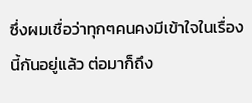ซึ่งผมเชื่อว่าทุกๆคนคงมีเข้าใจในเรื่องนี้กันอยู่แล้ว ต่อมาก็ถึง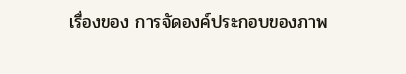เรื่องของ การจัดองค์ประกอบของภาพ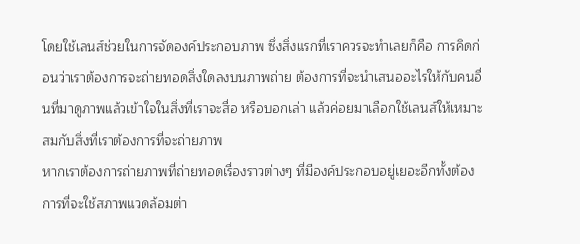โดยใช้เลนส์ช่วยในการจัดองค์ประกอบภาพ ซึ่งสิ่งแรกที่เราควรจะทำเลยก็คือ การคิดก่อนว่าเราต้องการจะถ่ายทอดสิ่งใดลงบนภาพถ่าย ต้องการที่จะนำเสนออะไรให้กับคนอื่นที่มาดูภาพแล้วเข้าใจในสิ่งที่เราจะสื่อ หรือบอกเล่า แล้วค่อยมาเลือกใช้เลนส์ให้เหมาะสมกับสิ่งที่เราต้องการที่จะถ่ายภาพ
หากเราต้องการถ่ายภาพที่ถ่ายทอดเรื่องราวต่างๆ ที่มีองค์ประกอบอยู่เยอะอีกทั้งต้องการที่จะใช้สภาพแวดล้อมต่า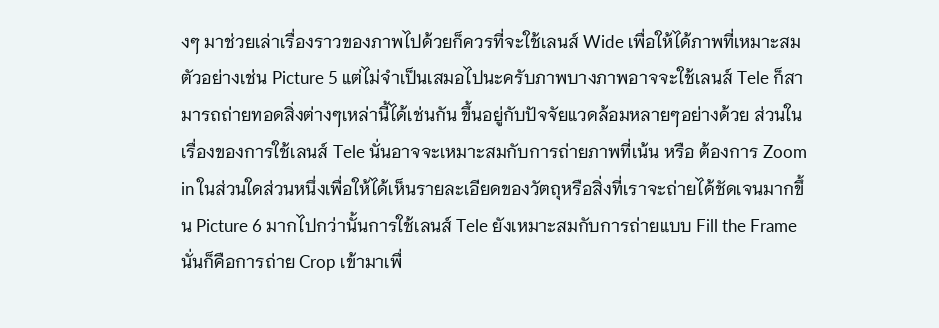งๆ มาช่วยเล่าเรื่องราวของภาพไปด้วยก็ควรที่จะใช้เลนส์ Wide เพื่อให้ได้ภาพที่เหมาะสม ตัวอย่างเช่น Picture 5 แต่ไม่จำเป็นเสมอไปนะครับภาพบางภาพอาจจะใช้เลนส์ Tele ก็สามารถถ่ายทอดสิ่งต่างๆเหล่านี้ได้เช่นกัน ขึ้นอยู่กับปัจจัยแวดล้อมหลายๆอย่างด้วย ส่วนในเรื่องของการใช้เลนส์ Tele นั่นอาจจะเหมาะสมกับการถ่ายภาพที่เน้น หรือ ต้องการ Zoom in ในส่วนใดส่วนหนึ่งเพื่อให้ได้เห็นรายละเอียดของวัตถุหรือสิ่งที่เราจะถ่ายได้ชัดเจนมากขึ้น Picture 6 มากไปกว่านั้นการใช้เลนส์ Tele ยังเหมาะสมกับการถ่ายแบบ Fill the Frame นั่นก็คือการถ่าย Crop เข้ามาเพื่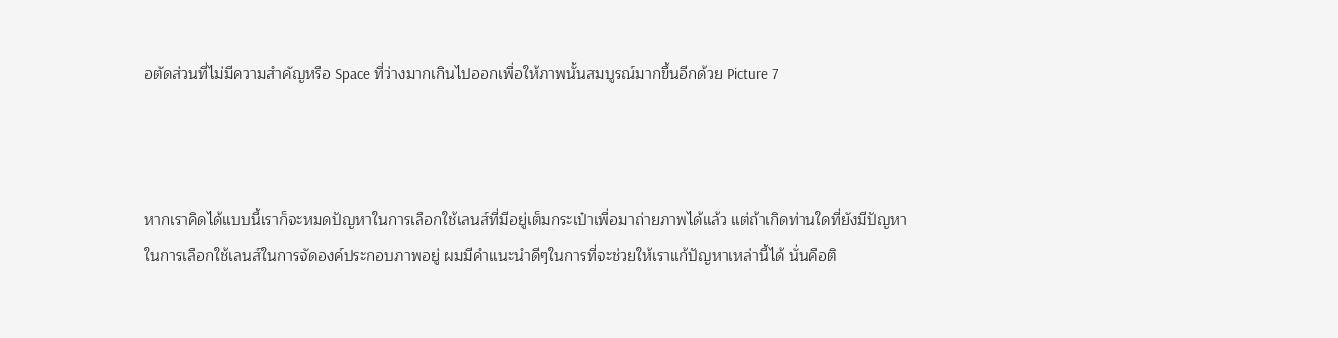อตัดส่วนที่ไม่มีความสำคัญหรือ Space ที่ว่างมากเกินไปออกเพื่อให้ภาพนั้นสมบูรณ์มากขึ้นอีกด้วย Picture 7



หากเราคิดได้แบบนี้เราก็จะหมดปัญหาในการเลือกใช้เลนส์ที่มีอยู่เต็มกระเป๋าเพื่อมาถ่ายภาพได้แล้ว แต่ถ้าเกิดท่านใดที่ยังมีปัญหาในการเลือกใช้เลนส์ในการจัดองค์ประกอบภาพอยู่ ผมมีคำแนะนำดีๆในการที่จะช่วยให้เราแก้ปัญหาเหล่านี้ได้ นั่นคือติ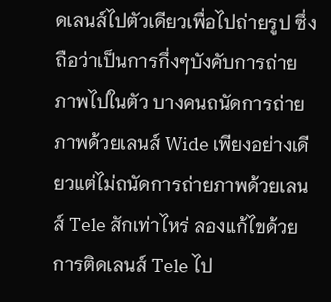ดเลนส์ไปตัวเดียวเพื่อไปถ่ายรูป ซึ่งถือว่าเป็นการกึ่งๆบังคับการถ่ายภาพไปในตัว บางคนถนัดการถ่ายภาพด้วยเลนส์ Wide เพียงอย่างเดียวแต่ไม่ถนัดการถ่ายภาพด้วยเลนส์ Tele สักเท่าไหร่ ลองแก้ไขด้วยการติดเลนส์ Tele ไป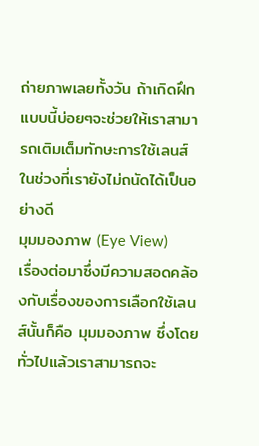ถ่ายภาพเลยทั้งวัน ถ้าเกิดฝึกแบบนี้บ่อยๆจะช่วยให้เราสามารถเติมเต็มทักษะการใช้เลนส์ในช่วงที่เรายังไม่ถนัดได้เป็นอย่างดี
มุมมองภาพ (Eye View)
เรื่องต่อมาซึ่งมีความสอดคล้องกับเรื่องของการเลือกใช้เลนส์นั้นก็คือ มุมมองภาพ ซึ่งโดยทั่วไปแล้วเราสามารถจะ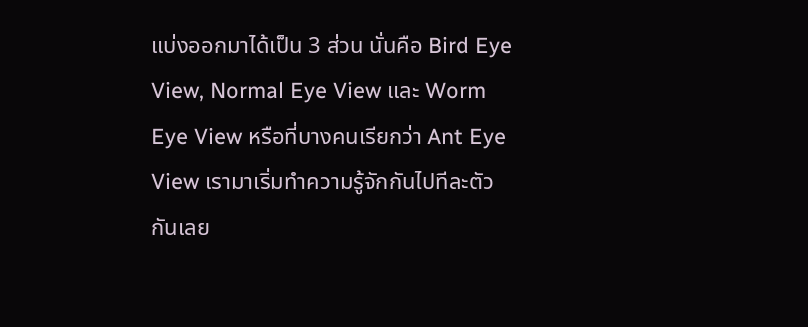แบ่งออกมาได้เป็น 3 ส่วน นั่นคือ Bird Eye View, Normal Eye View และ Worm Eye View หรือที่บางคนเรียกว่า Ant Eye View เรามาเริ่มทำความรู้จักกันไปทีละตัวกันเลย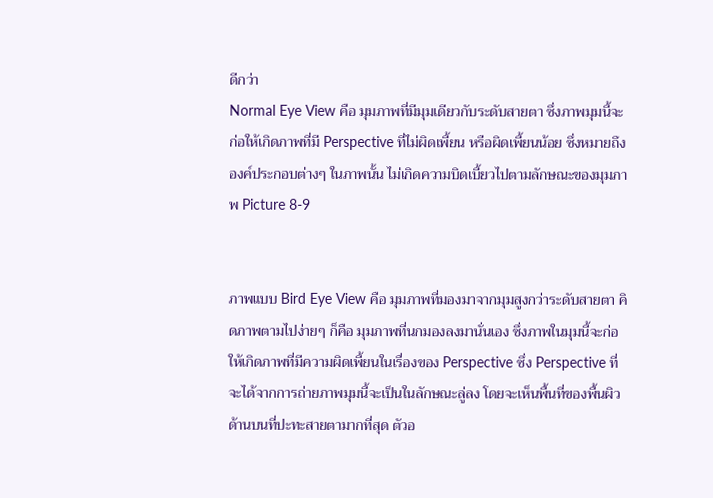ดีกว่า
Normal Eye View คือ มุมภาพที่มีมุมเดียวกับระดับสายตา ซึ่งภาพมุมนี้จะก่อให้เกิดภาพที่มี Perspective ที่ไม่ผิดเพี้ยน หรือผิดเพี้ยนน้อย ซึ่งหมายถึงองค์ประกอบต่างๆ ในภาพนั้น ไม่เกิดความบิดเบี้ยวไปตามลักษณะของมุมภาพ Picture 8-9


ภาพแบบ Bird Eye View คือ มุมภาพที่มองมาจากมุมสูงกว่าระดับสายตา คิดภาพตามไปง่ายๆ ก็คือ มุมภาพที่นกมองลงมานั่นเอง ซึ่งภาพในมุมนี้จะก่อให้เกิดภาพที่มีความผิดเพี้ยนในเรื่องของ Perspective ซึ่ง Perspective ที่จะได้จากการถ่ายภาพมุมนี้จะเป็นในลักษณะลู่ลง โดยจะเห็นพื้นที่ของพื้นผิวด้านบนที่ปะทะสายตามากที่สุด ตัวอ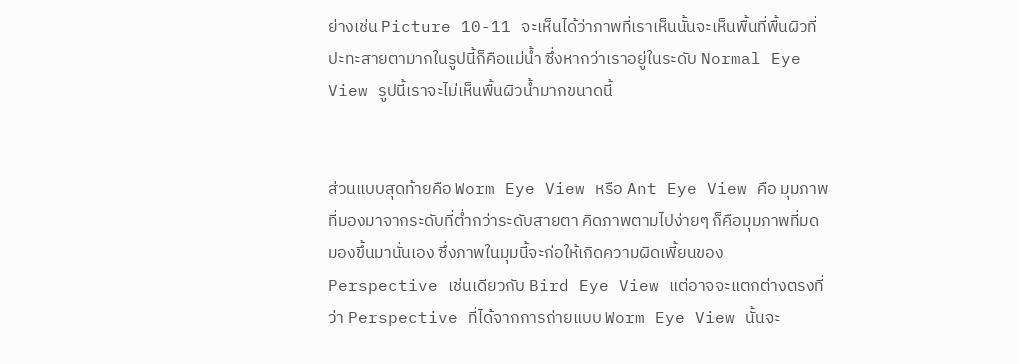ย่างเช่น Picture 10-11 จะเห็นได้ว่าภาพที่เราเห็นนั้นจะเห็นพื้นที่พื้นผิวที่ปะทะสายตามากในรูปนี้ก็คือแม่น้ำ ซึ่งหากว่าเราอยู่ในระดับ Normal Eye View รูปนี้เราจะไม่เห็นพื้นผิวน้ำมากขนาดนี้


ส่วนแบบสุดท้ายคือ Worm Eye View หรือ Ant Eye View คือ มุมภาพที่มองมาจากระดับที่ต่ำกว่าระดับสายตา คิดภาพตามไปง่ายๆ ก็คือมุมภาพที่มดมองขึ้นมานั่นเอง ซึ่งภาพในมุมนี้จะก่อให้เกิดความผิดเพี้ยนของ Perspective เช่นเดียวกับ Bird Eye View แต่อาจจะแตกต่างตรงที่ว่า Perspective ที่ได้จากการถ่ายแบบ Worm Eye View นั้นจะ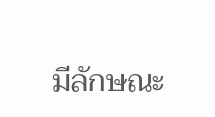มีลักษณะ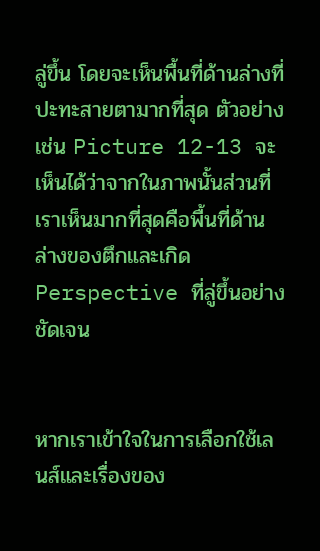ลู่ขึ้น โดยจะเห็นพื้นที่ด้านล่างที่ปะทะสายตามากที่สุด ตัวอย่างเช่น Picture 12-13 จะเห็นได้ว่าจากในภาพนั้นส่วนที่เราเห็นมากที่สุดคือพื้นที่ด้านล่างของตึกและเกิด Perspective ที่ลู่ขึ้นอย่างชัดเจน


หากเราเข้าใจในการเลือกใช้เลนส์และเรื่องของ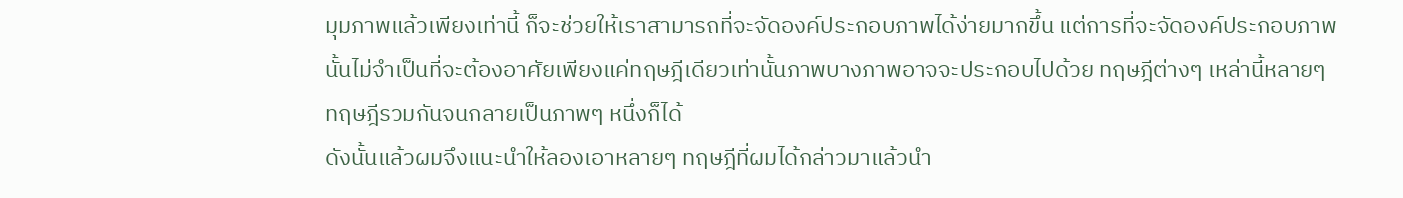มุมภาพแล้วเพียงเท่านี้ ก็จะช่วยให้เราสามารถที่จะจัดองค์ประกอบภาพได้ง่ายมากขึ้น แต่การที่จะจัดองค์ประกอบภาพนั้นไม่จำเป็นที่จะต้องอาศัยเพียงแค่ทฤษฎีเดียวเท่านั้นภาพบางภาพอาจจะประกอบไปด้วย ทฤษฎีต่างๆ เหล่านี้หลายๆ ทฤษฎีรวมกันจนกลายเป็นภาพๆ หนึ่งก็ได้
ดังนั้นแล้วผมจึงแนะนำให้ลองเอาหลายๆ ทฤษฎีที่ผมได้กล่าวมาแล้วนำ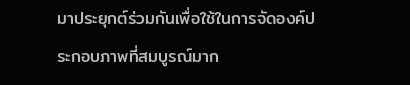มาประยุกต์ร่วมกันเพื่อใช้ในการจัดองค์ประกอบภาพที่สมบูรณ์มาก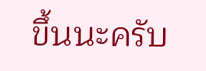ขึ้นนะครับ